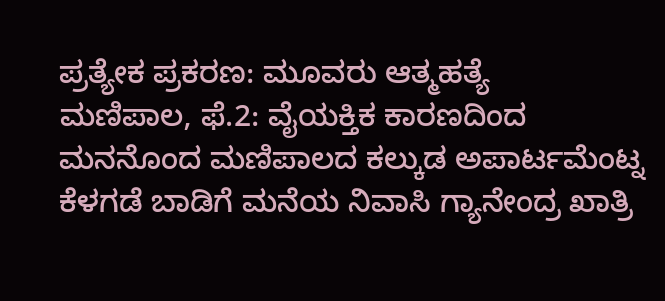ಪ್ರತ್ಯೇಕ ಪ್ರಕರಣ: ಮೂವರು ಆತ್ಮಹತ್ಯೆ
ಮಣಿಪಾಲ, ಫೆ.2: ವೈಯಕ್ತಿಕ ಕಾರಣದಿಂದ ಮನನೊಂದ ಮಣಿಪಾಲದ ಕಲ್ಕುಡ ಅಪಾರ್ಟಮೆಂಟ್ನ ಕೆಳಗಡೆ ಬಾಡಿಗೆ ಮನೆಯ ನಿವಾಸಿ ಗ್ಯಾನೇಂದ್ರ ಖಾತ್ರಿ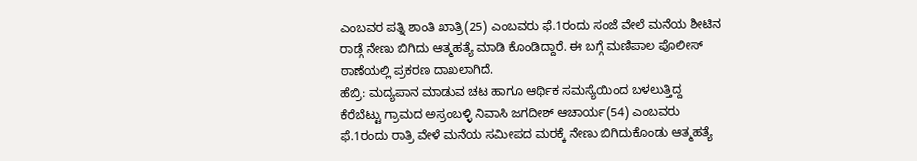ಎಂಬವರ ಪತ್ನಿ ಶಾಂತಿ ಖಾತ್ರಿ(25) ಎಂಬವರು ಫೆ.1ರಂದು ಸಂಜೆ ವೇಲೆ ಮನೆಯ ಶೀಟಿನ ರಾಡ್ಗೆ ನೇಣು ಬಿಗಿದು ಆತ್ಮಹತ್ಯೆ ಮಾಡಿ ಕೊಂಡಿದ್ದಾರೆ. ಈ ಬಗ್ಗೆ ಮಣಿಪಾಲ ಪೊಲೀಸ್ ಠಾಣೆಯಲ್ಲಿ ಪ್ರಕರಣ ದಾಖಲಾಗಿದೆ.
ಹೆಬ್ರಿ: ಮದ್ಯಪಾನ ಮಾಡುವ ಚಟ ಹಾಗೂ ಆರ್ಥಿಕ ಸಮಸ್ಯೆಯಿಂದ ಬಳಲುತ್ತಿದ್ದ ಕೆರೆಬೆಟ್ಟು ಗ್ರಾಮದ ಅಸ್ರಂಬಳ್ಳಿ ನಿವಾಸಿ ಜಗದೀಶ್ ಆಚಾರ್ಯ(54) ಎಂಬವರು ಫೆ.1ರಂದು ರಾತ್ರಿ ವೇಳೆ ಮನೆಯ ಸಮೀಪದ ಮರಕ್ಕೆ ನೇಣು ಬಿಗಿದುಕೊಂಡು ಆತ್ಮಹತ್ಯೆ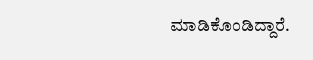ಮಾಡಿಕೊಂಡಿದ್ದಾರೆ.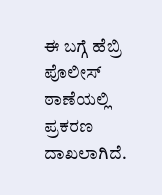ಈ ಬಗ್ಗೆ ಹೆಬ್ರಿ ಪೊಲೀಸ್ ಠಾಣೆಯಲ್ಲಿ ಪ್ರಕರಣ ದಾಖಲಾಗಿದೆ.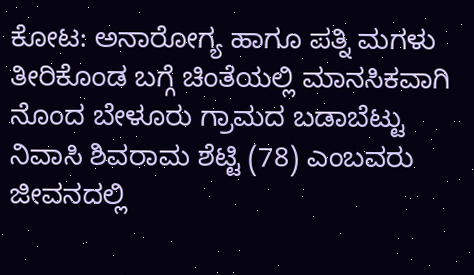ಕೋಟ: ಅನಾರೋಗ್ಯ ಹಾಗೂ ಪತ್ನಿ ಮಗಳು ತೀರಿಕೊಂಡ ಬಗ್ಗೆ ಚಿಂತೆಯಲ್ಲಿ ಮಾನಸಿಕವಾಗಿ ನೊಂದ ಬೇಳೂರು ಗ್ರಾಮದ ಬಡಾಬೆಟ್ಟು ನಿವಾಸಿ ಶಿವರಾಮ ಶೆಟ್ಟಿ (78) ಎಂಬವರು ಜೀವನದಲ್ಲಿ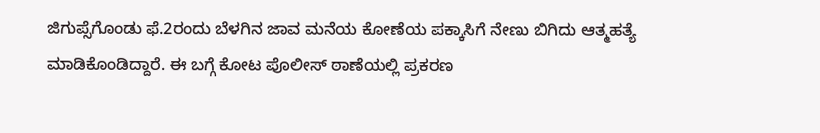ಜಿಗುಪ್ಸೆಗೊಂಡು ಫೆ.2ರಂದು ಬೆಳಗಿನ ಜಾವ ಮನೆಯ ಕೋಣೆಯ ಪಕ್ಕಾಸಿಗೆ ನೇಣು ಬಿಗಿದು ಆತ್ಮಹತ್ಯೆ ಮಾಡಿಕೊಂಡಿದ್ದಾರೆ. ಈ ಬಗ್ಗೆ ಕೋಟ ಪೊಲೀಸ್ ಠಾಣೆಯಲ್ಲಿ ಪ್ರಕರಣ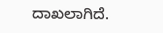ದಾಖಲಾಗಿದೆ.